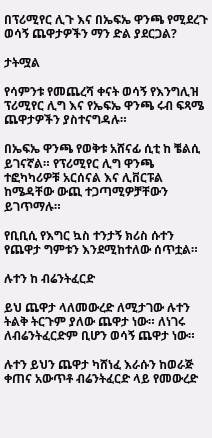በፕሪሚየር ሊጉ እና በኤፍኤ ዋንጫ የሚደረጉ ወሳኝ ጨዋታዎችን ማን ድል ያደርጋል?

ታትሟል

የሳምንቱ የመጨረሻ ቀናት ወሳኝ የእንግሊዝ ፕሪሚየር ሊግ እና የኤፍኤ ዋንጫ ሩብ ፍጻሜ ጨዋታዎችን ያስተናግዳሉ።

በኤፍኤ ዋንጫ የወቅቱ አሸናፊ ሲቲ ከ ቼልሲ ይገናኛል። የፕሪሚየር ሊግ ዋንጫ ተፎካካሪዎቹ አርሰናል እና ሊቨርፑል ከሜዳቸው ውጪ ተጋጣሚዎቻቸውን ይገጥማሉ።

የቢቢሲ የእግር ኳስ ተንታኝ ክሪስ ሱተን የጨዋታ ግምቱን እንደሚከተለው ሰጥቷል።

ሉተን ከ ብሬንትፈርድ

ይህ ጨዋታ ላለመውረድ ለሚታገው ሉተን ትልቅ ትርጉም ያለው ጨዋታ ነው። ለነገሩ ለብሬንትፈርድም ቢሆን ወሳኝ ጨዋታ ነው።

ሉተን ይህን ጨዋታ ካሸነፈ እራሱን ከወራጅ ቀጠና አውጥቶ ብሬንትፈርድ ላይ የመውረድ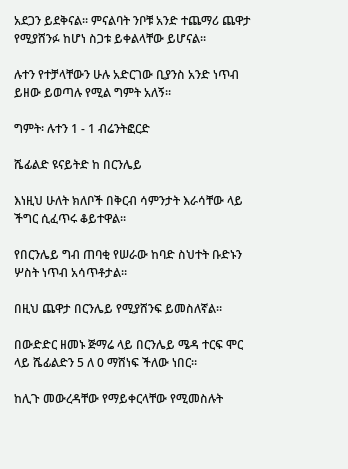አደጋን ይደቅናል። ምናልባት ንቦቹ አንድ ተጨማሪ ጨዋታ የሚያሸንፉ ከሆነ ስጋቱ ይቀልላቸው ይሆናል።

ሉተን የተቻላቸውን ሁሉ አድርገው ቢያንስ አንድ ነጥብ ይዘው ይወጣሉ የሚል ግምት አለኝ።

ግምት፡ ሉተን 1 - 1 ብሬንትፎርድ

ሼፊልድ ዩናይትድ ከ በርንሌይ

እነዚህ ሁለት ክለቦች በቅርብ ሳምንታት እራሳቸው ላይ ችግር ሲፈጥሩ ቆይተዋል።

የበርንሌይ ግብ ጠባቂ የሠራው ከባድ ስህተት ቡድኑን ሦስት ነጥብ አሳጥቶታል።

በዚህ ጨዋታ በርንሌይ የሚያሸንፍ ይመስለኛል።

በውድድር ዘመኑ ጅማሬ ላይ በርንሌይ ሜዳ ተርፍ ሞር ላይ ሼፊልድን 5 ለ 0 ማሸነፍ ችለው ነበር።

ከሊጉ መውረዳቸው የማይቀርላቸው የሚመስሉት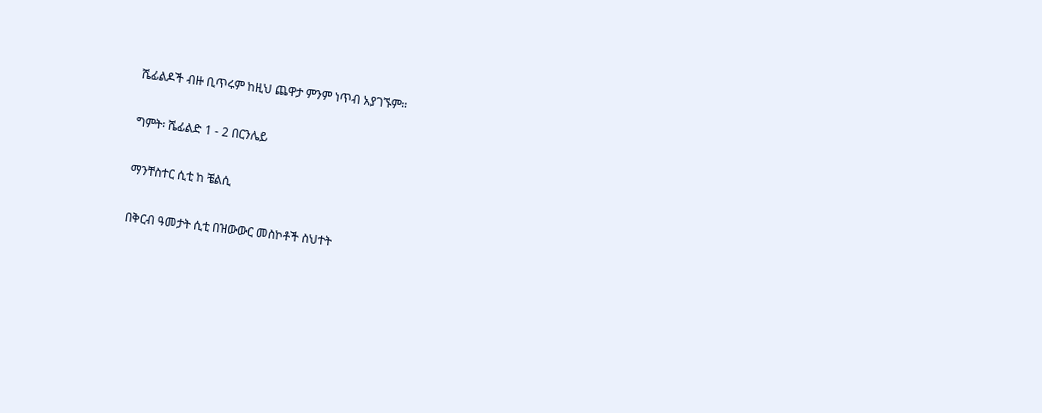ሼፊልዶች ብዙ ቢጥሩም ከዚህ ጨዋታ ምንም ነጥብ አያገኙም።

ግምት፡ ሼፊልድ 1 - 2 በርንሌይ

ማንቸስተር ሲቲ ከ ቼልሲ

በቅርብ ዓመታት ሲቲ በዝውውር መስኮቶች ስህተት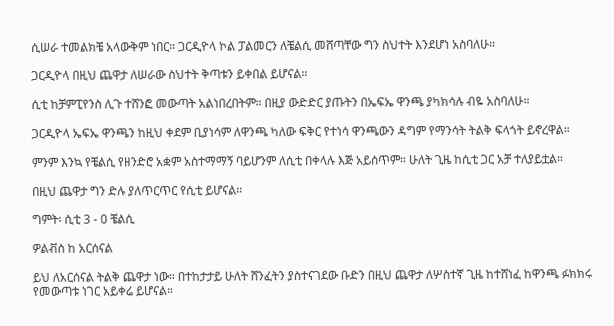ሲሠራ ተመልክቼ አላውቅም ነበር። ጋርዲዮላ ኮል ፓልመርን ለቼልሲ መሸጣቸው ግን ስህተት እንደሆነ አስባለሁ።

ጋርዲዮላ በዚህ ጨዋታ ለሠራው ስህተት ቅጣቱን ይቀበል ይሆናል።

ሲቲ ከቻምፒየንስ ሊጉ ተሸንፎ መውጣት አልነበረበትም። በዚያ ውድድር ያጡትን በኤፍኤ ዋንጫ ያካክሳሉ ብዬ አስባለሁ።

ጋርዲዮላ ኤፍኤ ዋንጫን ከዚህ ቀደም ቢያነሳም ለዋንጫ ካለው ፍቅር የተነሳ ዋንጫውን ዳግም የማንሳት ትልቅ ፍላጎት ይኖረዋል።

ምንም እንኳ የቼልሲ የዘንድሮ አቋም አስተማማኝ ባይሆንም ለሲቲ በቀላሉ እጅ አይሰጥም። ሁለት ጊዜ ከሲቲ ጋር አቻ ተለያይቷል።

በዚህ ጨዋታ ግን ድሉ ያለጥርጥር የሲቲ ይሆናል።

ግምት፡ ሲቲ 3 - 0 ቼልሲ

ዎልቭስ ከ አርሰናል

ይህ ለአርሰናል ትልቅ ጨዋታ ነው። በተከታታይ ሁለት ሸንፈትን ያስተናገደው ቡድን በዚህ ጨዋታ ለሦስተኛ ጊዜ ከተሸነፈ ከዋንጫ ፉክክሩ የመውጣቱ ነገር አይቀሬ ይሆናል።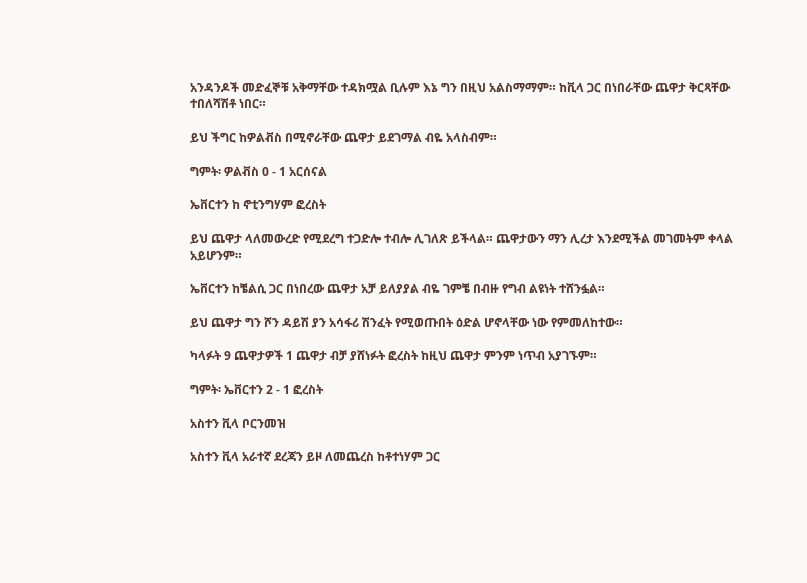አንዳንዶች መድፈኞቹ አቅማቸው ተዳክሟል ቢሉም እኔ ግን በዚህ አልስማማም። ከቪላ ጋር በነበራቸው ጨዋታ ቅርጻቸው ተበለሻሽቶ ነበር።

ይህ ችግር ከዎልቭስ በሚኖራቸው ጨዋታ ይደገማል ብዬ አላስብም።

ግምት፡ ዎልቭስ 0 - 1 አርሰናል

ኤቨርተን ከ ኖቲንግሃም ፎረስት

ይህ ጨዋታ ላለመውረድ የሚደረግ ተጋድሎ ተብሎ ሊገለጽ ይችላል። ጨዋታውን ማን ሊረታ እንደሚችል መገመትም ቀላል አይሆንም።

ኤቨርተን ከቼልሲ ጋር በነበረው ጨዋታ አቻ ይለያያል ብዬ ገምቼ በብዙ የግብ ልዩነት ተሸንፏል።

ይህ ጨዋታ ግን ሾን ዳይሽ ያን አሳፋሪ ሽንፈት የሚወጡበት ዕድል ሆኖላቸው ነው የምመለከተው።

ካላፉት 9 ጨዋታዎች 1 ጨዋታ ብቻ ያሸነፉት ፎረስት ከዚህ ጨዋታ ምንም ነጥብ አያገኙም።

ግምት፡ ኤቨርተን 2 - 1 ፎረስት

አስተን ቪላ ቦርንመዝ

አስተን ቪላ አራተኛ ደረጃን ይዞ ለመጨረስ ከቶተነሃም ጋር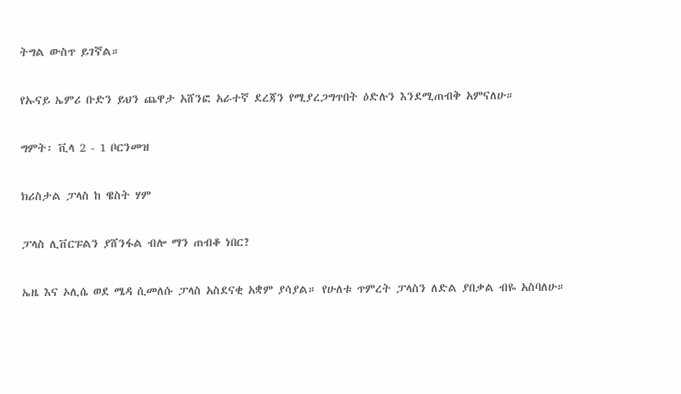ትግል ውስጥ ይገኛል።

የኡናይ ኤምሪ ቡድን ይህን ጨዋታ አሸንፎ አራተኛ ደረጃን የሚያረጋግጥበት ዕድሉን እንደሚጠብቅ አምናለሁ።

ግምት፡ ቪላ 2 - 1 ቦርንመዝ

ክሪስታል ፓላስ ከ ዌስት ሃም

ፓላስ ሊቨርፑልን ያሸንፋል ብሎ ማን ጠብቆ ነበር?

ኤዜ እና ኦሊሴ ወደ ሜዳ ሲመለሱ ፓላስ አስደናቂ አቋም ያሳያል። የሁለቱ ጥምረት ፓላስን ለድል ያበቃል ብዬ አስባለሁ።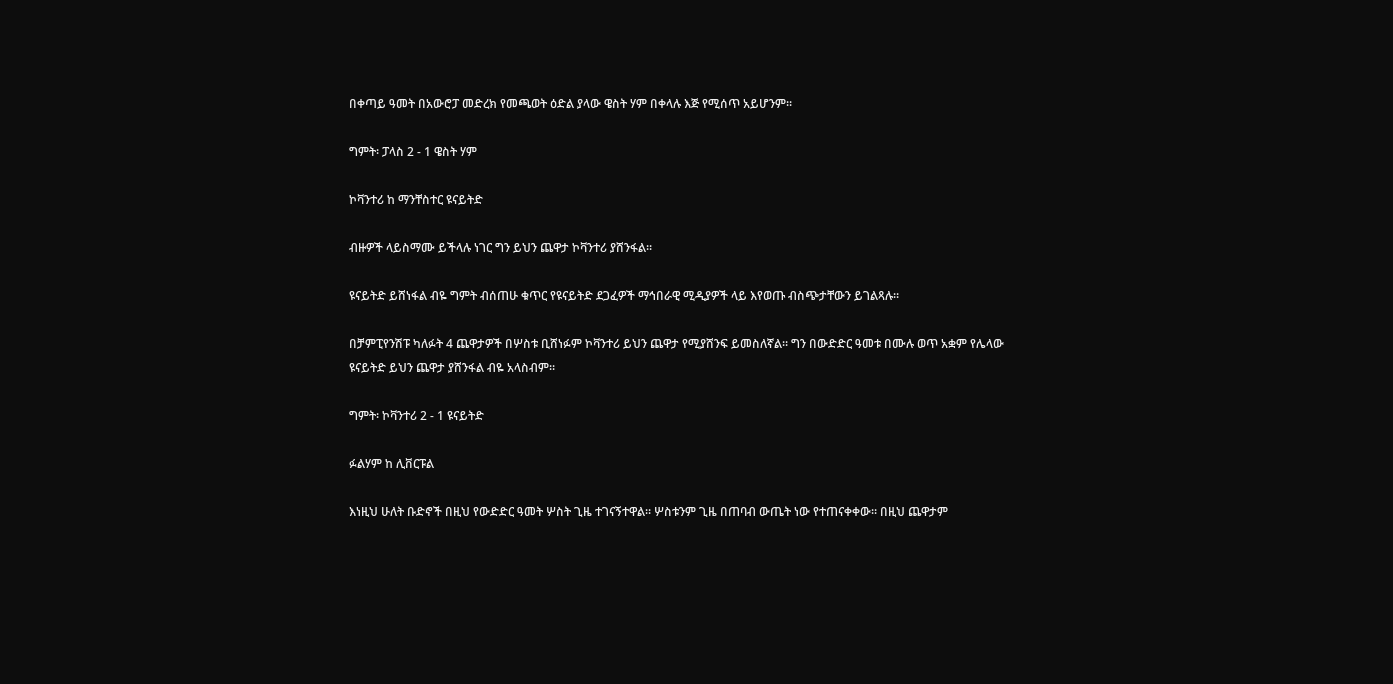በቀጣይ ዓመት በአውሮፓ መድረክ የመጫወት ዕድል ያላው ዌስት ሃም በቀላሉ እጅ የሚሰጥ አይሆንም።

ግምት፡ ፓላስ 2 - 1 ዌስት ሃም

ኮቫንተሪ ከ ማንቸስተር ዩናይትድ

ብዙዎች ላይስማሙ ይችላሉ ነገር ግን ይህን ጨዋታ ኮቫንተሪ ያሸንፋል።

ዩናይትድ ይሸነፋል ብዬ ግምት ብሰጠሁ ቁጥር የዩናይትድ ደጋፈዎች ማኅበራዊ ሚዲያዎች ላይ እየወጡ ብስጭታቸውን ይገልጻሉ።

በቻምፒየንሽፑ ካለፉት 4 ጨዋታዎች በሦስቱ ቢሸነፉም ኮቫንተሪ ይህን ጨዋታ የሚያሸንፍ ይመስለኛል። ግን በውድድር ዓመቱ በሙሉ ወጥ አቋም የሌላው ዩናይትድ ይህን ጨዋታ ያሸንፋል ብዬ አላስብም።

ግምት፡ ኮቫንተሪ 2 - 1 ዩናይትድ

ፉልሃም ከ ሊቨርፑል

እነዚህ ሁለት ቡድኖች በዚህ የውድድር ዓመት ሦስት ጊዜ ተገናኝተዋል። ሦስቱንም ጊዜ በጠባብ ውጤት ነው የተጠናቀቀው። በዚህ ጨዋታም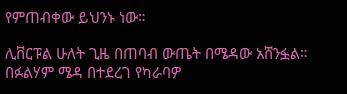የምጠብቀው ይህንኑ ነው።

ሊቨርፑል ሁለት ጊዜ በጠባብ ውጤት በሜዳው አሸንፏል። በፉልሃም ሜዳ በተደረገ የካራባዎ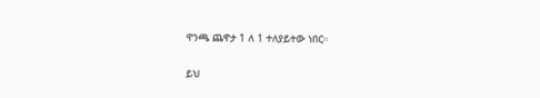ዋንጫ ጨዋታ 1 ለ 1 ተለያይተው ነበር።

ይህ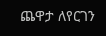ጨዋታ ለየርገን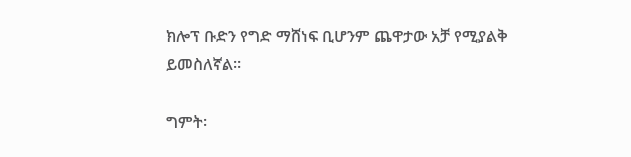ክሎፕ ቡድን የግድ ማሸነፍ ቢሆንም ጨዋታው አቻ የሚያልቅ ይመስለኛል።

ግምት፡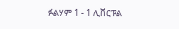ፉልሃም 1 - 1 ሊቨርፑል